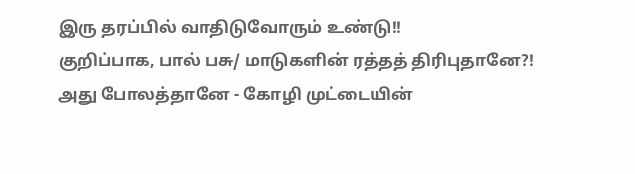இரு தரப்பில் வாதிடுவோரும் உண்டு!!
குறிப்பாக, பால் பசு/ மாடுகளின் ரத்தத் திரிபுதானே?!
அது போலத்தானே - கோழி முட்டையின்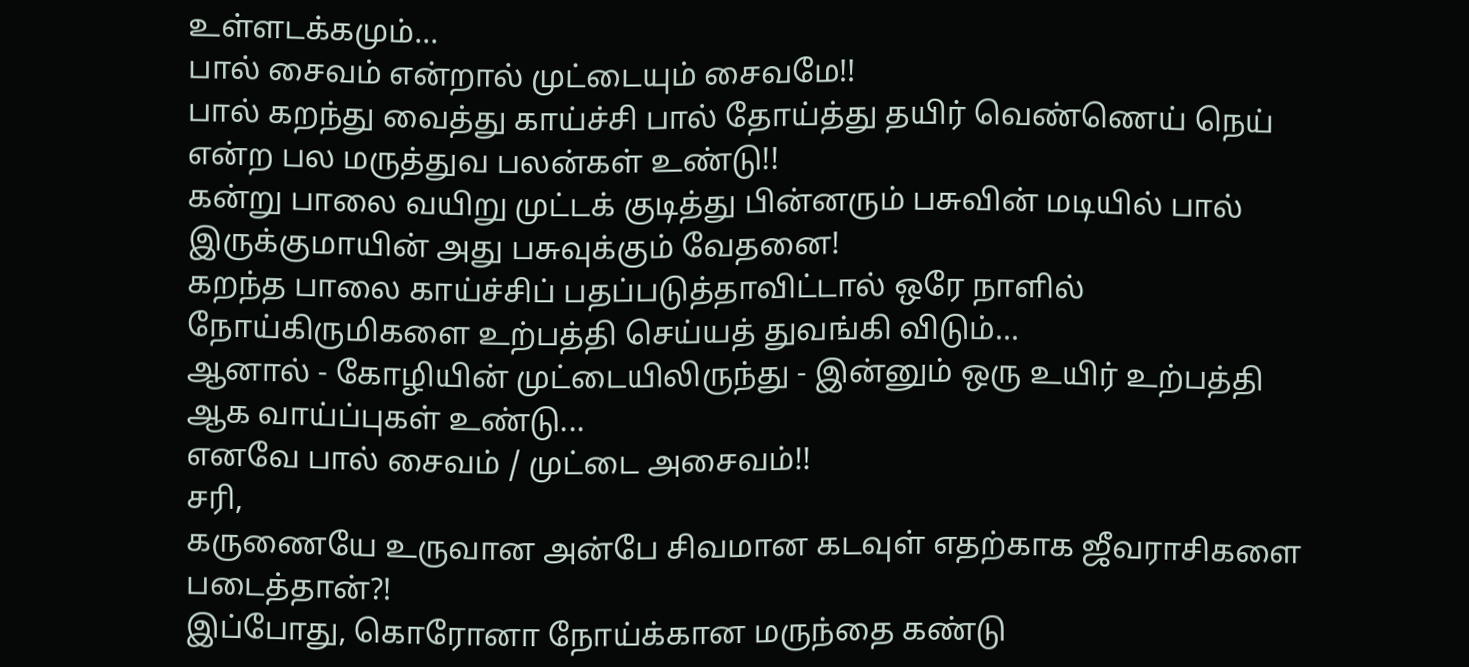உள்ளடக்கமும்...
பால் சைவம் என்றால் முட்டையும் சைவமே!!
பால் கறந்து வைத்து காய்ச்சி பால் தோய்த்து தயிர் வெண்ணெய் நெய் என்ற பல மருத்துவ பலன்கள் உண்டு!!
கன்று பாலை வயிறு முட்டக் குடித்து பின்னரும் பசுவின் மடியில் பால் இருக்குமாயின் அது பசுவுக்கும் வேதனை!
கறந்த பாலை காய்ச்சிப் பதப்படுத்தாவிட்டால் ஒரே நாளில் நோய்கிருமிகளை உற்பத்தி செய்யத் துவங்கி விடும்...
ஆனால் - கோழியின் முட்டையிலிருந்து - இன்னும் ஒரு உயிர் உற்பத்தி ஆக வாய்ப்புகள் உண்டு...
எனவே பால் சைவம் / முட்டை அசைவம்!!
சரி,
கருணையே உருவான அன்பே சிவமான கடவுள் எதற்காக ஜீவராசிகளை படைத்தான்?!
இப்போது, கொரோனா நோய்க்கான மருந்தை கண்டு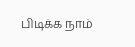பிடிக்க நாம்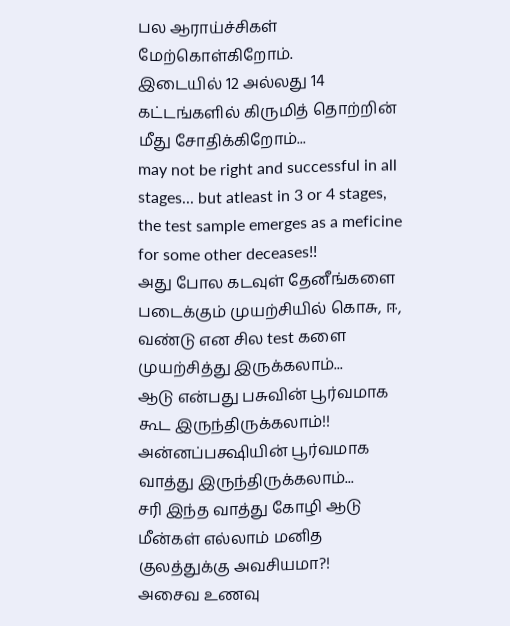பல ஆராய்ச்சிகள் மேற்கொள்கிறோம்.
இடையில் 12 அல்லது 14 கட்டங்களில் கிருமித் தொற்றின் மீது சோதிக்கிறோம்...
may not be right and successful in all stages... but atleast in 3 or 4 stages, the test sample emerges as a meficine for some other deceases!!
அது போல கடவுள் தேனீங்களை படைக்கும் முயற்சியில் கொசு, ஈ, வண்டு என சில test களை முயற்சித்து இருக்கலாம்...
ஆடு என்பது பசுவின் பூர்வமாக கூட இருந்திருக்கலாம்!!
அன்னப்பக்ஷியின் பூர்வமாக வாத்து இருந்திருக்கலாம்...
சரி இந்த வாத்து கோழி ஆடு மீன்கள் எல்லாம் மனித குலத்துக்கு அவசியமா?!
அசைவ உணவு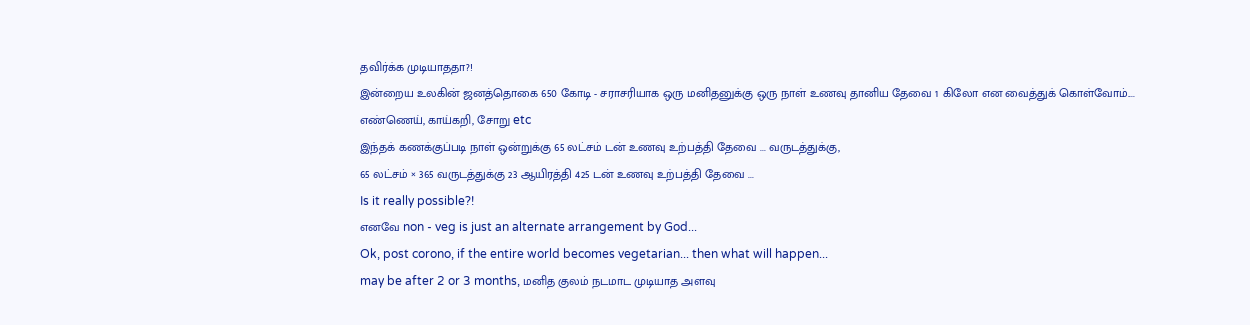தவிர்க்க முடியாததா?!
இன்றைய உலகின் ஜனத்தொகை 650 கோடி - சராசரியாக ஒரு மனிதனுக்கு ஒரு நாள் உணவு தானிய தேவை 1 கிலோ என வைத்துக் கொள்வோம்.... எண்ணெய், காய்கறி, சோறு etc
இந்தக் கணக்குப்படி நாள் ஒன்றுக்கு 65 லட்சம் டன் உணவு உற்பத்தி தேவை ... வருடத்துக்கு,
65 லட்சம் × 365 வருடத்துக்கு 23 ஆயிரத்தி 425 டன் உணவு உற்பத்தி தேவை ...
Is it really possible?!
எனவே non - veg is just an alternate arrangement by God...
Ok, post corono, if the entire world becomes vegetarian... then what will happen...
may be after 2 or 3 months, மனித குலம் நடமாட முடியாத அளவு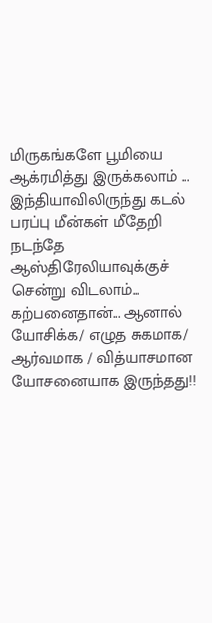மிருகங்களே பூமியை ஆக்ரமித்து இருக்கலாம் ...
இந்தியாவிலிருந்து கடல் பரப்பு மீன்கள் மீதேறி நடந்தே ஆஸ்திரேலியாவுக்குச் சென்று விடலாம்...
கற்பனைதான்... ஆனால் யோசிக்க/ எழுத சுகமாக/ ஆர்வமாக / வித்யாசமான யோசனையாக இருந்தது!!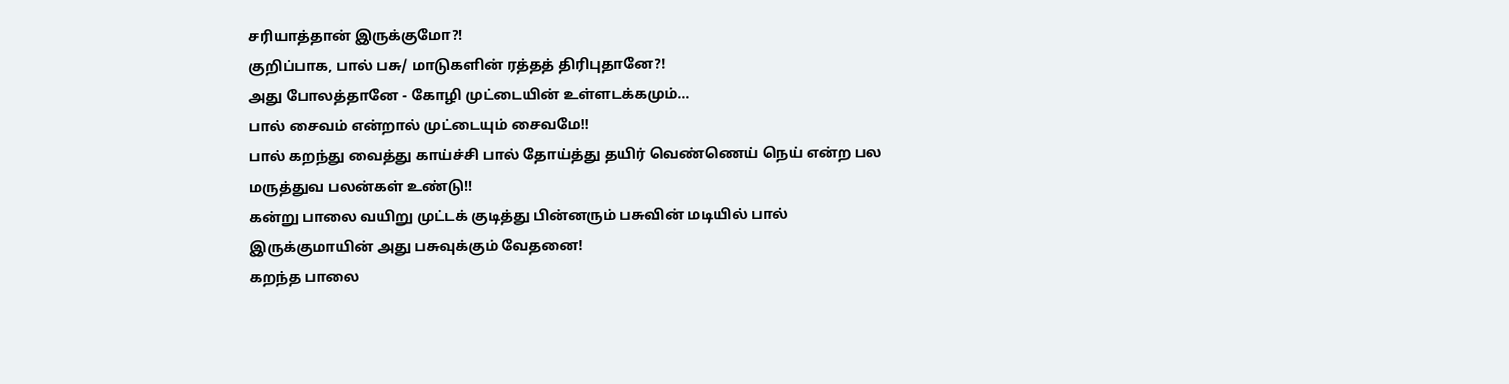சரியாத்தான் இருக்குமோ?!
குறிப்பாக, பால் பசு/ மாடுகளின் ரத்தத் திரிபுதானே?!
அது போலத்தானே - கோழி முட்டையின் உள்ளடக்கமும்...
பால் சைவம் என்றால் முட்டையும் சைவமே!!
பால் கறந்து வைத்து காய்ச்சி பால் தோய்த்து தயிர் வெண்ணெய் நெய் என்ற பல மருத்துவ பலன்கள் உண்டு!!
கன்று பாலை வயிறு முட்டக் குடித்து பின்னரும் பசுவின் மடியில் பால் இருக்குமாயின் அது பசுவுக்கும் வேதனை!
கறந்த பாலை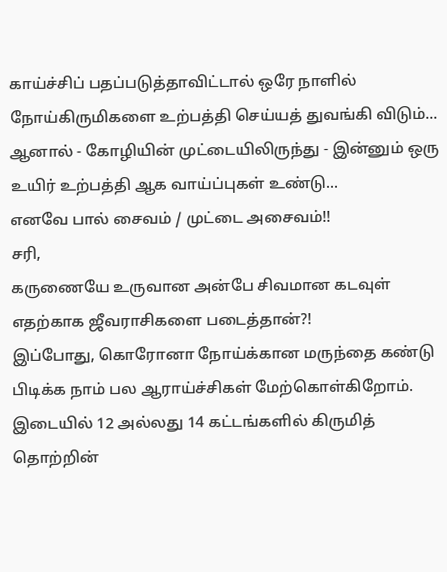காய்ச்சிப் பதப்படுத்தாவிட்டால் ஒரே நாளில் நோய்கிருமிகளை உற்பத்தி செய்யத் துவங்கி விடும்...
ஆனால் - கோழியின் முட்டையிலிருந்து - இன்னும் ஒரு உயிர் உற்பத்தி ஆக வாய்ப்புகள் உண்டு...
எனவே பால் சைவம் / முட்டை அசைவம்!!
சரி,
கருணையே உருவான அன்பே சிவமான கடவுள் எதற்காக ஜீவராசிகளை படைத்தான்?!
இப்போது, கொரோனா நோய்க்கான மருந்தை கண்டு பிடிக்க நாம் பல ஆராய்ச்சிகள் மேற்கொள்கிறோம்.
இடையில் 12 அல்லது 14 கட்டங்களில் கிருமித் தொற்றின்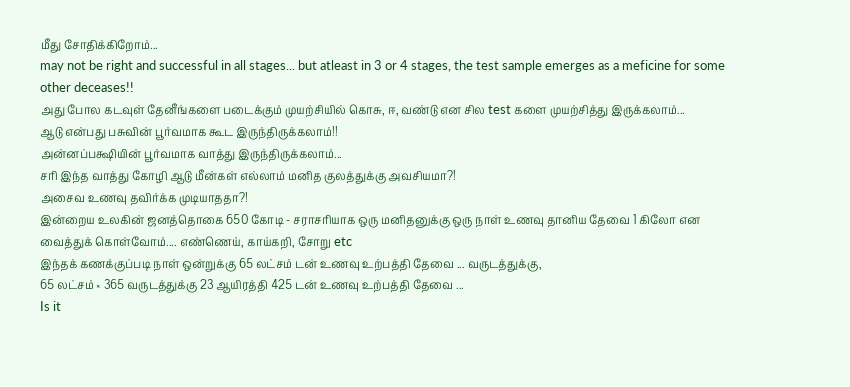மீது சோதிக்கிறோம்...
may not be right and successful in all stages... but atleast in 3 or 4 stages, the test sample emerges as a meficine for some other deceases!!
அது போல கடவுள் தேனீங்களை படைக்கும் முயற்சியில் கொசு, ஈ, வண்டு என சில test களை முயற்சித்து இருக்கலாம்...
ஆடு என்பது பசுவின் பூர்வமாக கூட இருந்திருக்கலாம்!!
அன்னப்பக்ஷியின் பூர்வமாக வாத்து இருந்திருக்கலாம்...
சரி இந்த வாத்து கோழி ஆடு மீன்கள் எல்லாம் மனித குலத்துக்கு அவசியமா?!
அசைவ உணவு தவிர்க்க முடியாததா?!
இன்றைய உலகின் ஜனத்தொகை 650 கோடி - சராசரியாக ஒரு மனிதனுக்கு ஒரு நாள் உணவு தானிய தேவை 1 கிலோ என வைத்துக் கொள்வோம்.... எண்ணெய், காய்கறி, சோறு etc
இந்தக் கணக்குப்படி நாள் ஒன்றுக்கு 65 லட்சம் டன் உணவு உற்பத்தி தேவை ... வருடத்துக்கு,
65 லட்சம் × 365 வருடத்துக்கு 23 ஆயிரத்தி 425 டன் உணவு உற்பத்தி தேவை ...
Is it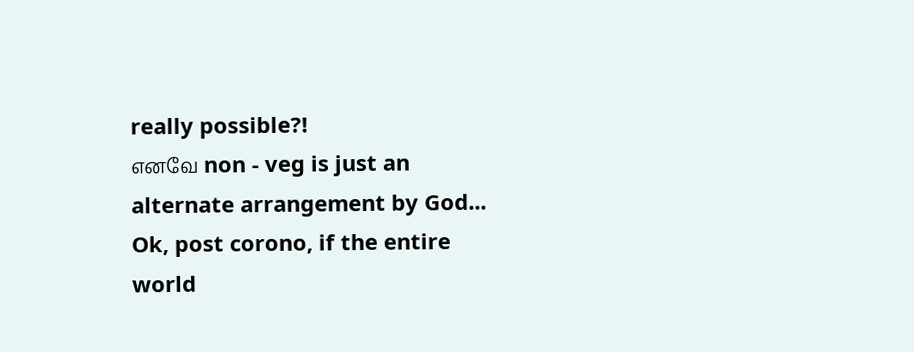really possible?!
எனவே non - veg is just an alternate arrangement by God...
Ok, post corono, if the entire world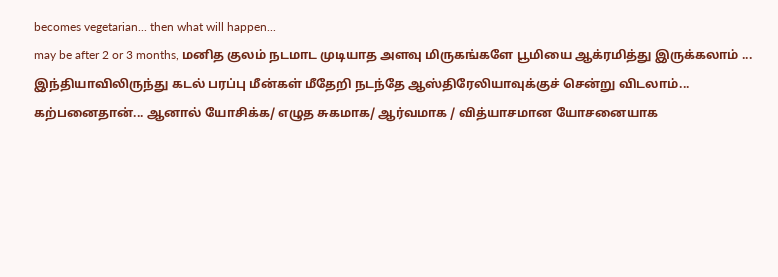becomes vegetarian... then what will happen...
may be after 2 or 3 months, மனித குலம் நடமாட முடியாத அளவு மிருகங்களே பூமியை ஆக்ரமித்து இருக்கலாம் ...
இந்தியாவிலிருந்து கடல் பரப்பு மீன்கள் மீதேறி நடந்தே ஆஸ்திரேலியாவுக்குச் சென்று விடலாம்...
கற்பனைதான்... ஆனால் யோசிக்க/ எழுத சுகமாக/ ஆர்வமாக / வித்யாசமான யோசனையாக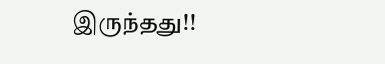இருந்தது!!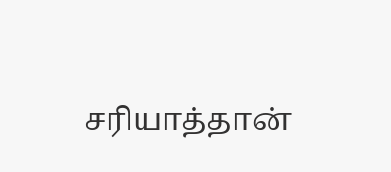சரியாத்தான்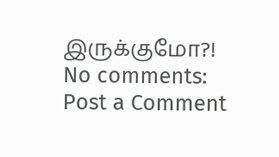இருக்குமோ?!
No comments:
Post a Comment